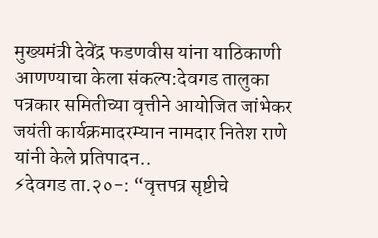मुख्यमंत्री देवेंद्र फडणवीस यांना याठिकाणी आणण्याचा केला संकल्प:देवगड तालुका पत्रकार समितीच्या वृत्तीने आयोजित जांभेकर जयंती कार्यक्रमादरम्यान नामदार नितेश राणे यांनी केले प्रतिपादन..
⚡देवगड ता.२०-: “वृत्तपत्र सृष्टीचे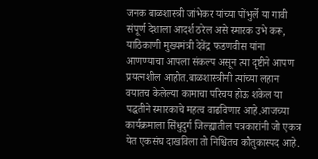जनक बाळशास्त्री जांभेकर यांच्या पोंभुर्ले या गावी संपूर्ण देशाला आदर्श ठरेल असे स्मारक उभे करू, याठिकाणी मुख्यमंत्री देवेंद्र फडणवीस यांना आणण्याचा आपला संकल्प असून त्या दृष्टीने आपण प्रयत्नशील आहोत.बाळशास्त्रीनी त्यांच्या लहान वयातच केलेल्या कामाचा परिचय होऊ शकेल या पद्धतीने स्मारकाचे महत्व वाढविणार आहे.आजच्या कार्यक्रमाला सिंधुदुर्ग जिल्ह्यातील पत्रकारांनी जो एकत्र येत एकसंघ दाखविला तो निश्चितच कौतुकास्पद आहे.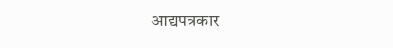आद्यपत्रकार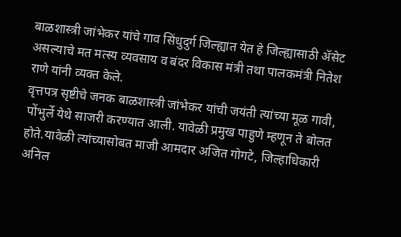बाळशास्त्री जांभेकर यांचे गाव सिंधुदुर्ग जिल्ह्यात येत हे जिल्ह्यासाठी ॲसेट असल्याचे मत मत्स्य व्यवसाय व बंदर विकास मंत्री तथा पालकमंत्री नितेश राणे यांनी व्यक्त केले.
वृत्तपत्र सृष्टीचे जनक बाळशास्त्री जांभेकर यांची जयंती त्यांच्या मूळ गावी, पोंभुर्ले येथे साजरी करण्यात आली. यावेळी प्रमुख पाहुणे म्हणून ते बोलत होते.यावेळी त्यांच्यासोबत माजी आमदार अजित गोगटे, जिल्हाधिकारी अनिल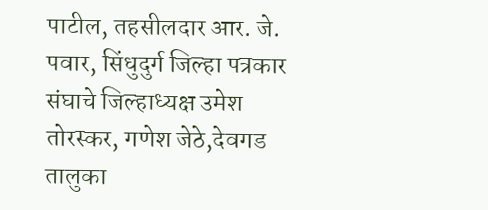पाटील, तहसीलदार आर. जे. पवार, सिंधुदुर्ग जिल्हा पत्रकार संघाचे जिल्हाध्यक्ष उमेश तोरस्कर, गणेश जेठे,देवगड तालुका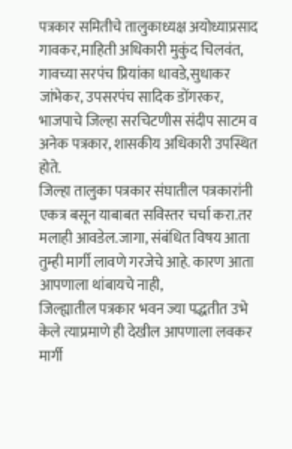पत्रकार समितीचे तालुकाध्यक्ष अयोध्याप्रसाद गावकर,माहिती अधिकारी मुकुंद चिलवंत, गावच्या सरपंच प्रियांका धावडे,सुधाकर जांभेकर, उपसरपंच सादिक डोंगरकर, भाजपाचे जिल्हा सरचिटणीस संदीप साटम व अनेक पत्रकार, शासकीय अधिकारी उपस्थित होते.
जिल्हा तालुका पत्रकार संघातील पत्रकारांनी एकत्र बसून याबाबत सविस्तर चर्चा करा.तर मलाही आवडेल.जागा, संबंधित विषय आता तुम्ही मार्गी लावणे गरजेचे आहे. कारण आता आपणाला थांबायचे नाही,
जिल्ह्यातील पत्रकार भवन ज्या पद्धतीत उभे केले त्याप्रमाणे ही देखील आपणाला लवकर मार्गी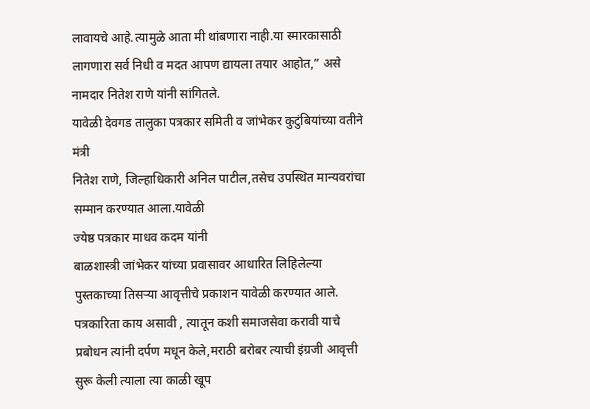लावायचे आहे.त्यामुळे आता मी थांबणारा नाही.या स्मारकासाठी लागणारा सर्व निधी व मदत आपण द्यायला तयार आहोत,” असे नामदार नितेश राणे यांनी सांगितले.
यावेळी देवगड तालुका पत्रकार समिती व जांभेकर कुटुंबियांच्या वतीने मंत्री
नितेश राणे, जिल्हाधिकारी अनिल पाटील,तसेच उपस्थित मान्यवरांचा सम्मान करण्यात आला.यावेळी
ज्येष्ठ पत्रकार माधव कदम यांनी
बाळशास्त्री जांभेकर यांच्या प्रवासावर आधारित लिहिलेल्या पुस्तकाच्या तिसऱ्या आवृत्तीचे प्रकाशन यावेळी करण्यात आले.
पत्रकारिता काय असावी , त्यातून कशी समाजसेवा करावी याचे प्रबोधन त्यांनी दर्पण मधून केले,मराठी बरोबर त्याची इंग्रजी आवृत्ती सुरू केली त्याला त्या काळी खूप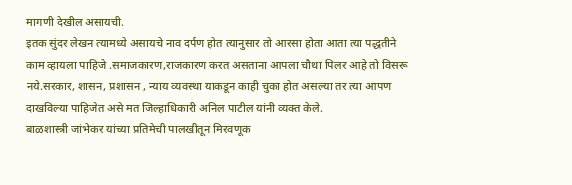मागणी देखील असायची.
इतक सुंदर लेखन त्यामध्ये असायचे नाव दर्पण होत त्यानुसार तो आरसा होता आता त्या पद्धतीने काम व्हायला पाहिजे .समाजकारण,राजकारण करत असताना आपला चौथा पिलर आहे तो विसरू नये.सरकार, शासन, प्रशासन , न्याय व्यवस्था याकडून काही चुका होत असल्या तर त्या आपण दाखविल्या पाहिजेत असे मत जिल्हाधिकारी अनिल पाटील यांनी व्यक्त केले.
बाळशास्त्री जांभेकर यांच्या प्रतिमेची पालखीतून मिरवणूक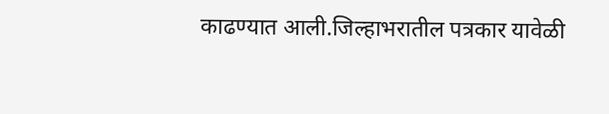काढण्यात आली.जिल्हाभरातील पत्रकार यावेळी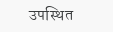उपस्थित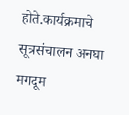होते.कार्यक्रमाचे सूत्रसंचालन अनघा मगदूम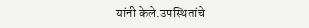यांनी केले.उपस्थितांचे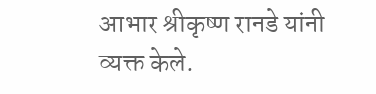आभार श्रीकृष्ण रानडे यांनी व्यक्त केले.